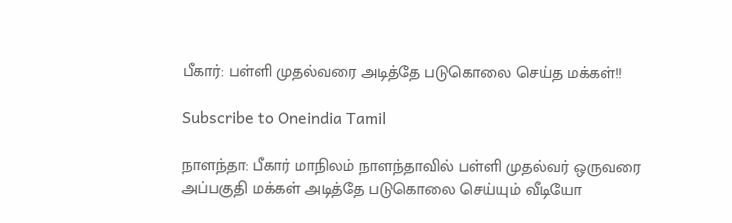பீகார்: பள்ளி முதல்வரை அடித்தே படுகொலை செய்த மக்கள்!!

Subscribe to Oneindia Tamil

நாளந்தா: பீகார் மாநிலம் நாளந்தாவில் பள்ளி முதல்வர் ஒருவரை அப்பகுதி மக்கள் அடித்தே படுகொலை செய்யும் வீடியோ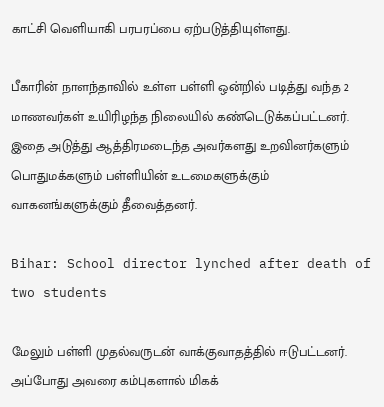காட்சி வெளியாகி பரபரப்பை ஏற்படுத்தியுள்ளது.

பீகாரின் நாளந்தாவில் உள்ள பள்ளி ஒன்றில் படித்து வந்த 2 மாணவர்கள் உயிரிழந்த நிலையில் கண்டெடுக்கப்பட்டனர். இதை அடுத்து ஆத்திரமடைந்த அவர்களது உறவினர்களும் பொதுமக்களும் பள்ளியின் உடமைகளுக்கும் வாகனங்களுக்கும் தீவைத்தனர்.

Bihar: School director lynched after death of two students

மேலும் பள்ளி முதல்வருடன் வாக்குவாதத்தில் ஈடுபட்டனர். அப்போது அவரை கம்புகளால் மிகக்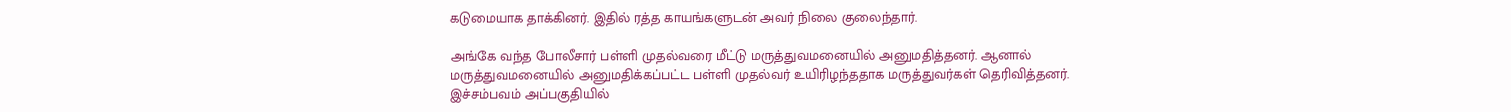கடுமையாக தாக்கினர். இதில் ரத்த காயங்களுடன் அவர் நிலை குலைந்தார்.

அங்கே வந்த போலீசார் பள்ளி முதல்வரை மீட்டு மருத்துவமனையில் அனுமதித்தனர். ஆனால் மருத்துவமனையில் அனுமதிக்கப்பட்ட பள்ளி முதல்வர் உயிரிழந்ததாக மருத்துவர்கள் தெரிவித்தனர். இச்சம்பவம் அப்பகுதியில்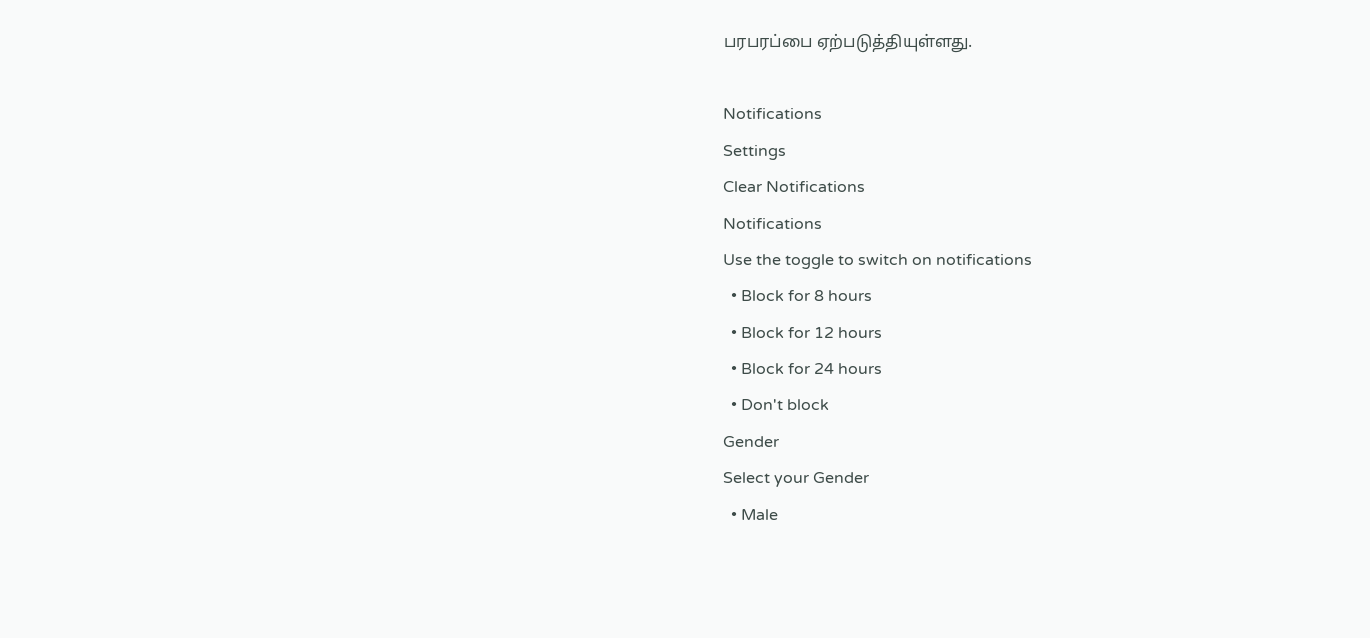பரபரப்பை ஏற்படுத்தியுள்ளது.

Notifications
Settings
Clear Notifications
Notifications
Use the toggle to switch on notifications
  • Block for 8 hours
  • Block for 12 hours
  • Block for 24 hours
  • Don't block
Gender
Select your Gender
  • Male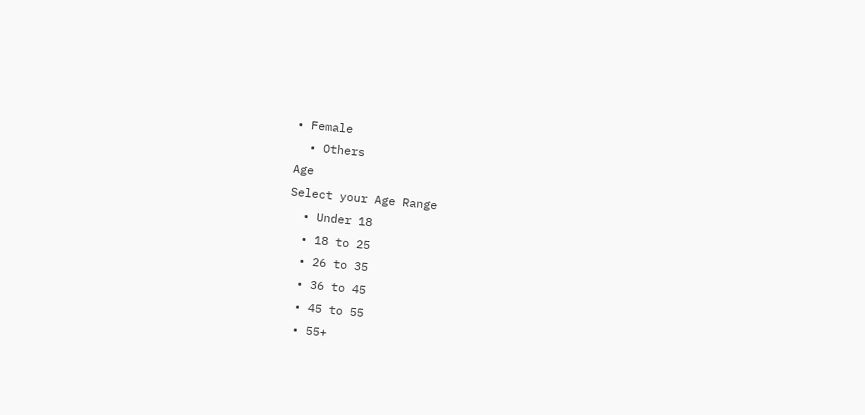• Female
  • Others
Age
Select your Age Range
  • Under 18
  • 18 to 25
  • 26 to 35
  • 36 to 45
  • 45 to 55
  • 55+